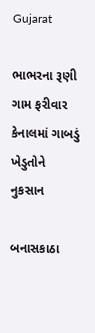Gujarat

ભાભરના રૂણી ગામ ફરીવાર કેનાલમાં ગાબડું ખેડુતોને નુકસાન

બનાસકાઠા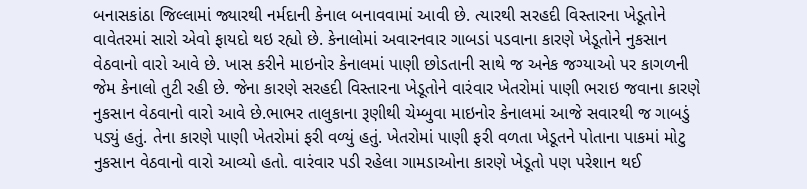બનાસકાંઠા જિલ્લામાં જ્યારથી નર્મદાની કેનાલ બનાવવામાં આવી છે. ત્યારથી સરહદી વિસ્તારના ખેડૂતોને વાવેતરમાં સારો એવો ફાયદો થઇ રહ્યો છે. કેનાલોમાં અવારનવાર ગાબડાં પડવાના કારણે ખેડૂતોને નુકસાન વેઠવાનો વારો આવે છે. ખાસ કરીને માઇનોર કેનાલમાં પાણી છોડતાની સાથે જ અનેક જગ્યાઓ પર કાગળની જેમ કેનાલો તુટી રહી છે. જેના કારણે સરહદી વિસ્તારના ખેડૂતોને વારંવાર ખેતરોમાં પાણી ભરાઇ જવાના કારણે નુકસાન વેઠવાનો વારો આવે છે.ભાભર તાલુકાના રૂણીથી ચેમ્બુવા માઇનોર કેનાલમાં આજે સવારથી જ ગાબડું પડ્યું હતું. તેના કારણે પાણી ખેતરોમાં ફરી વળ્યું હતું. ખેતરોમાં પાણી ફરી વળતા ખેડૂતને પોતાના પાકમાં મોટુ નુકસાન વેઠવાનો વારો આવ્યો હતો. વારંવાર પડી રહેલા ગામડાઓના કારણે ખેડૂતો પણ પરેશાન થઈ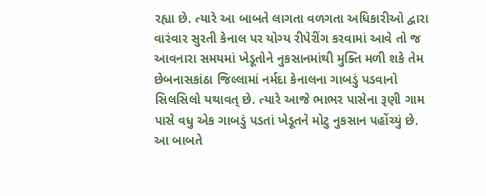રહ્યા છે. ત્યારે આ બાબતે લાગતા વળગતા અધિકારીઓ દ્વારા વારંવાર સુરતી કેનાલ પર યોગ્ય રીપેરીંગ કરવામાં આવે તો જ આવનારા સમયમાં ખેડૂતોને નુકસાનમાંથી મુક્તિ મળી શકે તેમ છેબનાસકાંઠા જિલ્લામાં નર્મદા કેનાલના ગાબડું પડવાનો સિલસિલો યથાવત્‌ છે. ત્યારે આજે ભાભર પાસેના રૂણી ગામ પાસે વધુ એક ગાબડું પડતાં ખેડૂતને મોટુ નુકસાન પહોંચ્યું છે. આ બાબતે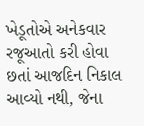ખેડૂતોએ અનેકવાર રજૂઆતો કરી હોવા છતાં આજદિન નિકાલ આવ્યો નથી, જેના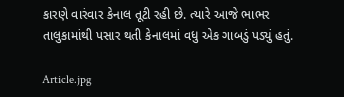કારણે વારંવાર કેનાલ તૂટી રહી છે. ત્યારે આજે ભાભર તાલુકામાંથી પસાર થતી કેનાલમાં વધુ એક ગાબડું પડ્યું હતું.

Article.jpg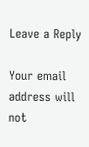Leave a Reply

Your email address will not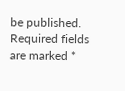be published. Required fields are marked *